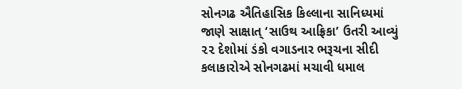સોનગઢ ઐતિહાસિક કિલ્લાના સાનિધ્યમાં જાણે સાક્ષાત્ ‘સાઉથ આફ્રિકા’ ઉતરી આવ્યું
૨૨ દેશોમાં ડંકો વગાડનાર ભરૂચના સીદી કલાકારોએ સોનગઢમાં મચાવી ધમાલ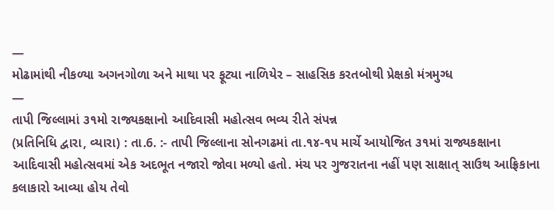—
મોઢામાંથી નીકળ્યા અગનગોળા અને માથા પર ફૂટ્યા નાળિયેર – સાહસિક કરતબોથી પ્રેક્ષકો મંત્રમુગ્ધ
—
તાપી જિલ્લામાં ૩૧મો રાજ્યકક્ષાનો આદિવાસી મહોત્સવ ભવ્ય રીતે સંપન્ન
(પ્રતિનિધિ દ્વારા, વ્યારા) : તા.6. :- તાપી જિલ્લાના સોનગઢમાં તા.૧૪-૧૫ માર્ચે આયોજિત ૩૧માં રાજ્યકક્ષાના આદિવાસી મહોત્સવમાં એક અદભૂત નજારો જોવા મળ્યો હતો. મંચ પર ગુજરાતના નહીં પણ સાક્ષાત્ સાઉથ આફ્રિકાના કલાકારો આવ્યા હોય તેવો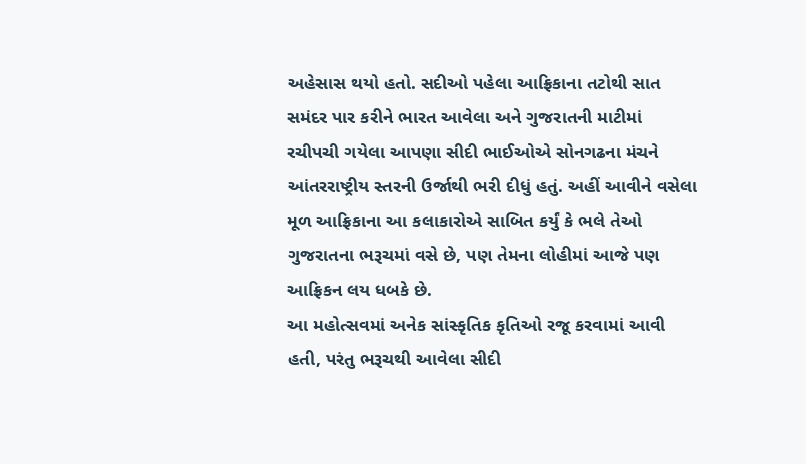અહેસાસ થયો હતો. સદીઓ પહેલા આફ્રિકાના તટોથી સાત સમંદર પાર કરીને ભારત આવેલા અને ગુજરાતની માટીમાં રચીપચી ગયેલા આપણા સીદી ભાઈઓએ સોનગઢના મંચને આંતરરાષ્ટ્રીય સ્તરની ઉર્જાથી ભરી દીધું હતું. અહીં આવીને વસેલા મૂળ આફ્રિકાના આ કલાકારોએ સાબિત કર્યું કે ભલે તેઓ ગુજરાતના ભરૂચમાં વસે છે, પણ તેમના લોહીમાં આજે પણ આફ્રિકન લય ધબકે છે.
આ મહોત્સવમાં અનેક સાંસ્કૃતિક કૃતિઓ રજૂ કરવામાં આવી હતી, પરંતુ ભરૂચથી આવેલા સીદી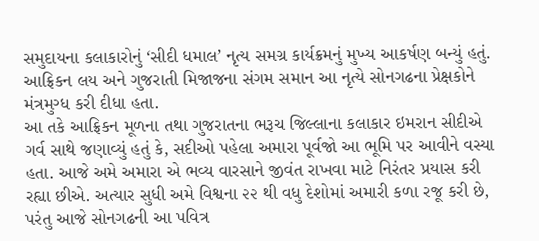સમુદાયના કલાકારોનું ‘સીદી ધમાલ’ નૃત્ય સમગ્ર કાર્યક્રમનું મુખ્ય આકર્ષણ બન્યું હતું. આફ્રિકન લય અને ગુજરાતી મિજાજના સંગમ સમાન આ નૃત્યે સોનગઢના પ્રેક્ષકોને મંત્રમુગ્ધ કરી દીધા હતા.
આ તકે આફ્રિકન મૂળના તથા ગુજરાતના ભરૂચ જિલ્લાના કલાકાર ઇમરાન સીદીએ ગર્વ સાથે જણાવ્યું હતું કે, સદીઓ પહેલા અમારા પૂર્વજો આ ભૂમિ પર આવીને વસ્યા હતા. આજે અમે અમારા એ ભવ્ય વારસાને જીવંત રાખવા માટે નિરંતર પ્રયાસ કરી રહ્યા છીએ. અત્યાર સુધી અમે વિશ્વના ૨૨ થી વધુ દેશોમાં અમારી કળા રજૂ કરી છે, પરંતુ આજે સોનગઢની આ પવિત્ર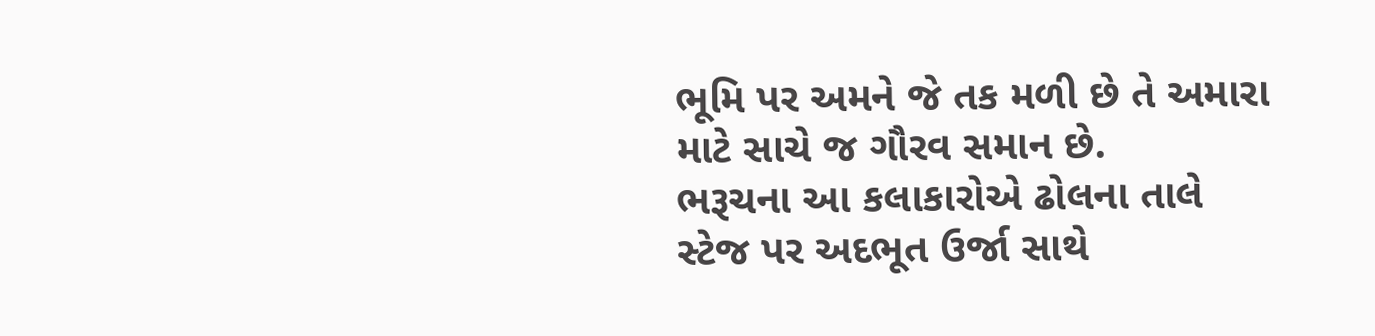ભૂમિ પર અમને જે તક મળી છે તે અમારા માટે સાચે જ ગૌરવ સમાન છે.
ભરૂચના આ કલાકારોએ ઢોલના તાલે સ્ટેજ પર અદભૂત ઉર્જા સાથે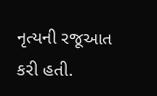નૃત્યની રજૂઆત કરી હતી.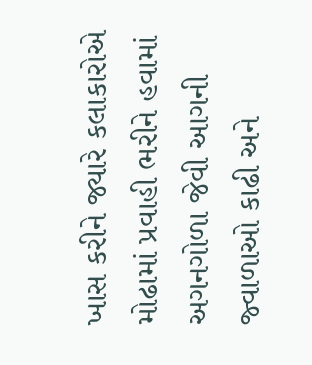ખાસ કરીને જ્યારે કલાકારોએ મોઢામાં પ્રવાહી ભરીને હવામાં અગનગોળા જેવી આગની જ્વાળાઓ કાઢી અને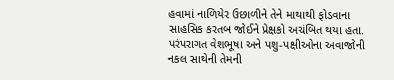હવામાં નાળિયેર ઉછાળીને તેને માથાથી ફોડવાના સાહસિક કરતબ જોઈને પ્રેક્ષકો અચંબિત થયા હતા. પરંપરાગત વેશભૂષા અને પશુ-પક્ષીઓના અવાજોની નકલ સાથેની તેમની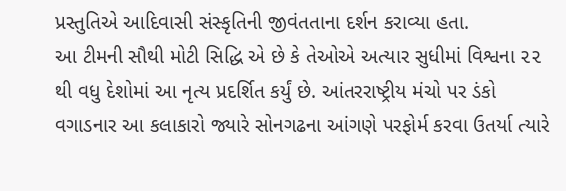પ્રસ્તુતિએ આદિવાસી સંસ્કૃતિની જીવંતતાના દર્શન કરાવ્યા હતા.
આ ટીમની સૌથી મોટી સિદ્ધિ એ છે કે તેઓએ અત્યાર સુધીમાં વિશ્વના ૨૨ થી વધુ દેશોમાં આ નૃત્ય પ્રદર્શિત કર્યું છે. આંતરરાષ્ટ્રીય મંચો પર ડંકો વગાડનાર આ કલાકારો જ્યારે સોનગઢના આંગણે પરફોર્મ કરવા ઉતર્યા ત્યારે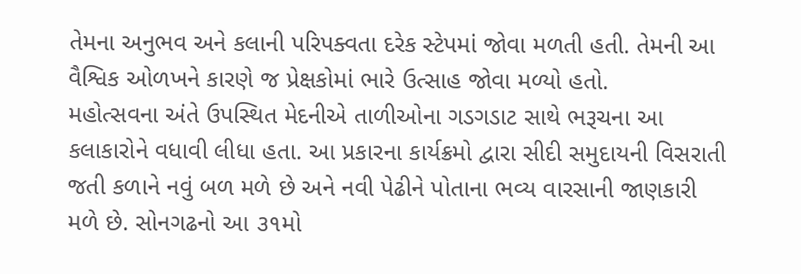તેમના અનુભવ અને કલાની પરિપક્વતા દરેક સ્ટેપમાં જોવા મળતી હતી. તેમની આ વૈશ્વિક ઓળખને કારણે જ પ્રેક્ષકોમાં ભારે ઉત્સાહ જોવા મળ્યો હતો.
મહોત્સવના અંતે ઉપસ્થિત મેદનીએ તાળીઓના ગડગડાટ સાથે ભરૂચના આ કલાકારોને વધાવી લીધા હતા. આ પ્રકારના કાર્યક્રમો દ્વારા સીદી સમુદાયની વિસરાતી જતી કળાને નવું બળ મળે છે અને નવી પેઢીને પોતાના ભવ્ય વારસાની જાણકારી મળે છે. સોનગઢનો આ ૩૧મો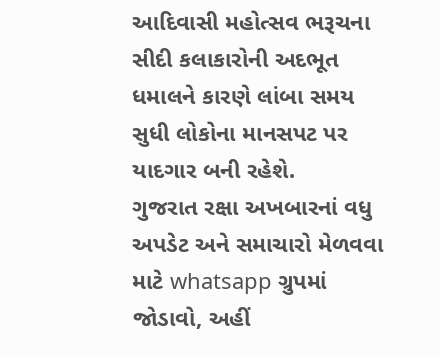આદિવાસી મહોત્સવ ભરૂચના સીદી કલાકારોની અદભૂત ધમાલને કારણે લાંબા સમય સુધી લોકોના માનસપટ પર યાદગાર બની રહેશે.
ગુજરાત રક્ષા અખબારનાં વધુ અપડેટ અને સમાચારો મેળવવા માટે whatsapp ગ્રુપમાં જોડાવો, અહીં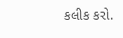કલીક કરો.